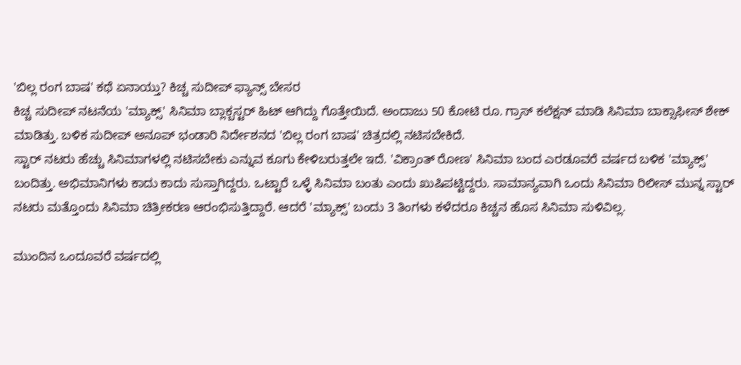'ಬಿಲ್ಲ ರಂಗ ಬಾಷ' ಕಥೆ ಏನಾಯ್ತು? ಕಿಚ್ಚ ಸುದೀಪ್ ಫ್ಯಾನ್ಸ್ ಬೇಸರ
ಕಿಚ್ಚ ಸುದೀಪ್ ನಟನೆಯ 'ಮ್ಯಾಕ್ಸ್' ಸಿನಿಮಾ ಬ್ಲಾಕ್ಬಸ್ಟರ್ ಹಿಟ್ ಆಗಿದ್ದು ಗೊತ್ತೇಯಿದೆ. ಅಂದಾಜು 50 ಕೋಟಿ ರೂ. ಗ್ರಾಸ್ ಕಲೆಕ್ಷನ್ ಮಾಡಿ ಸಿನಿಮಾ ಬಾಕ್ಸಾಫೀಸ್ ಶೇಕ್ ಮಾಡಿತ್ತು. ಬಳಿಕ ಸುದೀಪ್ ಅನೂಪ್ ಭಂಡಾರಿ ನಿರ್ದೇಶನದ 'ಬಿಲ್ಲ ರಂಗ ಬಾಷ' ಚಿತ್ರದಲ್ಲಿ ನಟಿಸಬೇಕಿದೆ.
ಸ್ಟಾರ್ ನಟರು ಹೆಚ್ಚು ಸಿನಿಮಾಗಳಲ್ಲಿ ನಟಿಸಬೇಕು ಎನ್ನುವ ಕೂಗು ಕೇಳಿಬರುತ್ತಲೇ ಇದೆ. 'ವಿಕ್ರಾಂತ್ ರೋಣ' ಸಿನಿಮಾ ಬಂದ ಎರಡೂವರೆ ವರ್ಷದ ಬಳಿಕ 'ಮ್ಯಾಕ್ಸ್' ಬಂದಿತ್ತು. ಅಭಿಮಾನಿಗಳು ಕಾದು ಕಾದು ಸುಸ್ತಾಗಿದ್ದರು. ಒಟ್ಟಾರೆ ಒಳ್ಳೆ ಸಿನಿಮಾ ಬಂತು ಎಂದು ಖುಷಿಪಟ್ಟಿದ್ದರು. ಸಾಮಾನ್ಯವಾಗಿ ಒಂದು ಸಿನಿಮಾ ರಿಲೀಸ್ ಮುನ್ನ ಸ್ಟಾರ್ ನಟರು ಮತ್ತೊಂದು ಸಿನಿಮಾ ಚಿತ್ರೀಕರಣ ಆರಂಭಿಸುತ್ತಿದ್ದಾರೆ. ಆದರೆ 'ಮ್ಯಾಕ್ಸ್' ಬಂದು 3 ತಿಂಗಳು ಕಳೆದರೂ ಕಿಚ್ಚನ ಹೊಸ ಸಿನಿಮಾ ಸುಳಿವಿಲ್ಲ.

ಮುಂದಿನ ಒಂದೂವರೆ ವರ್ಷದಲ್ಲಿ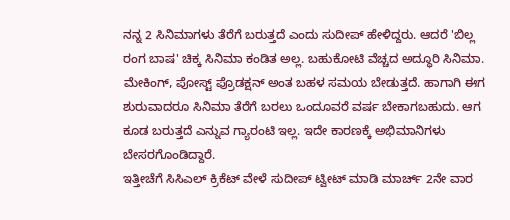ನನ್ನ 2 ಸಿನಿಮಾಗಳು ತೆರೆಗೆ ಬರುತ್ತದೆ ಎಂದು ಸುದೀಪ್ ಹೇಳಿದ್ದರು. ಆದರೆ 'ಬಿಲ್ಲ ರಂಗ ಬಾಷ' ಚಿಕ್ಕ ಸಿನಿಮಾ ಕಂಡಿತ ಅಲ್ಲ. ಬಹುಕೋಟಿ ವೆಚ್ಚದ ಅದ್ಧೂರಿ ಸಿನಿಮಾ. ಮೇಕಿಂಗ್, ಪೋಸ್ಟ್ ಪ್ರೊಡಕ್ಷನ್ ಅಂತ ಬಹಳ ಸಮಯ ಬೇಡುತ್ತದೆ. ಹಾಗಾಗಿ ಈಗ ಶುರುವಾದರೂ ಸಿನಿಮಾ ತೆರೆಗೆ ಬರಲು ಒಂದೂವರೆ ವರ್ಷ ಬೇಕಾಗಬಹುದು. ಆಗ ಕೂಡ ಬರುತ್ತದೆ ಎನ್ನುವ ಗ್ಯಾರಂಟಿ ಇಲ್ಲ. ಇದೇ ಕಾರಣಕ್ಕೆ ಅಭಿಮಾನಿಗಳು ಬೇಸರಗೊಂಡಿದ್ದಾರೆ.
ಇತ್ತೀಚೆಗೆ ಸಿಸಿಎಲ್ ಕ್ರಿಕೆಟ್ ವೇಳೆ ಸುದೀಪ್ ಟ್ವೀಟ್ ಮಾಡಿ ಮಾರ್ಚ್ 2ನೇ ವಾರ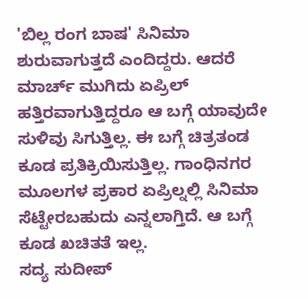'ಬಿಲ್ಲ ರಂಗ ಬಾಷ' ಸಿನಿಮಾ ಶುರುವಾಗುತ್ತದೆ ಎಂದಿದ್ದರು. ಆದರೆ ಮಾರ್ಚ್ ಮುಗಿದು ಏಪ್ರಿಲ್ ಹತ್ತಿರವಾಗುತ್ತಿದ್ದರೂ ಆ ಬಗ್ಗೆ ಯಾವುದೇ ಸುಳಿವು ಸಿಗುತ್ತಿಲ್ಲ. ಈ ಬಗ್ಗೆ ಚಿತ್ರತಂಡ ಕೂಡ ಪ್ರತಿಕ್ರಿಯಿಸುತ್ತಿಲ್ಲ. ಗಾಂಧಿನಗರ ಮೂಲಗಳ ಪ್ರಕಾರ ಏಪ್ರಿಲ್ನಲ್ಲಿ ಸಿನಿಮಾ ಸೆಟ್ಟೇರಬಹುದು ಎನ್ನಲಾಗ್ತಿದೆ. ಆ ಬಗ್ಗೆ ಕೂಡ ಖಚಿತತೆ ಇಲ್ಲ.
ಸದ್ಯ ಸುದೀಪ್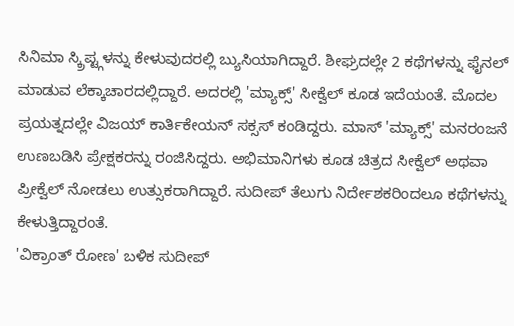ಸಿನಿಮಾ ಸ್ಕ್ರಿಪ್ಟ್ಗಳನ್ನು ಕೇಳುವುದರಲ್ಲಿ ಬ್ಯುಸಿಯಾಗಿದ್ದಾರೆ. ಶೀಘ್ರದಲ್ಲೇ 2 ಕಥೆಗಳನ್ನು ಫೈನಲ್ ಮಾಡುವ ಲೆಕ್ಕಾಚಾರದಲ್ಲಿದ್ದಾರೆ. ಅದರಲ್ಲಿ 'ಮ್ಯಾಕ್ಸ್' ಸೀಕ್ವೆಲ್ ಕೂಡ ಇದೆಯಂತೆ. ಮೊದಲ ಪ್ರಯತ್ನದಲ್ಲೇ ವಿಜಯ್ ಕಾರ್ತಿಕೇಯನ್ ಸಕ್ಸಸ್ ಕಂಡಿದ್ದರು. ಮಾಸ್ 'ಮ್ಯಾಕ್ಸ್' ಮನರಂಜನೆ ಉಣಬಡಿಸಿ ಪ್ರೇಕ್ಷಕರನ್ನು ರಂಜಿಸಿದ್ದರು. ಅಭಿಮಾನಿಗಳು ಕೂಡ ಚಿತ್ರದ ಸೀಕ್ವೆಲ್ ಅಥವಾ ಪ್ರೀಕ್ವೆಲ್ ನೋಡಲು ಉತ್ಸುಕರಾಗಿದ್ದಾರೆ. ಸುದೀಪ್ ತೆಲುಗು ನಿರ್ದೇಶಕರಿಂದಲೂ ಕಥೆಗಳನ್ನು ಕೇಳುತ್ತಿದ್ದಾರಂತೆ.
'ವಿಕ್ರಾಂತ್ ರೋಣ' ಬಳಿಕ ಸುದೀಪ್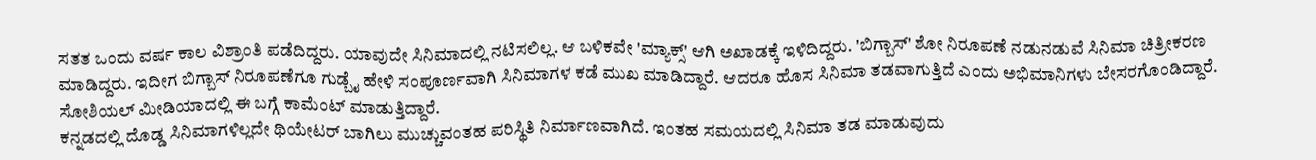ಸತತ ಒಂದು ವರ್ಷ ಕಾಲ ವಿಶ್ರಾಂತಿ ಪಡೆದಿದ್ದರು. ಯಾವುದೇ ಸಿನಿಮಾದಲ್ಲಿ ನಟಿಸಲಿಲ್ಲ. ಆ ಬಳಿಕವೇ 'ಮ್ಯಾಕ್ಸ್' ಆಗಿ ಅಖಾಡಕ್ಕೆ ಇಳಿದಿದ್ದರು. 'ಬಿಗ್ಬಾಸ್' ಶೋ ನಿರೂಪಣೆ ನಡುನಡುವೆ ಸಿನಿಮಾ ಚಿತ್ರೀಕರಣ ಮಾಡಿದ್ದರು. ಇದೀಗ ಬಿಗ್ಬಾಸ್ ನಿರೂಪಣೆಗೂ ಗುಡ್ಬೈ ಹೇಳಿ ಸಂಪೂರ್ಣವಾಗಿ ಸಿನಿಮಾಗಳ ಕಡೆ ಮುಖ ಮಾಡಿದ್ದಾರೆ. ಆದರೂ ಹೊಸ ಸಿನಿಮಾ ತಡವಾಗುತ್ತಿದೆ ಎಂದು ಅಭಿಮಾನಿಗಳು ಬೇಸರಗೊಂಡಿದ್ದಾರೆ. ಸೋಶಿಯಲ್ ಮೀಡಿಯಾದಲ್ಲಿ ಈ ಬಗ್ಗೆ ಕಾಮೆಂಟ್ ಮಾಡುತ್ತಿದ್ದಾರೆ.
ಕನ್ನಡದಲ್ಲಿ ದೊಡ್ಡ ಸಿನಿಮಾಗಳಿಲ್ಲದೇ ಥಿಯೇಟರ್ ಬಾಗಿಲು ಮುಚ್ಚುವಂತಹ ಪರಿಸ್ಥಿತಿ ನಿರ್ಮಾಣವಾಗಿದೆ. ಇಂತಹ ಸಮಯದಲ್ಲಿ ಸಿನಿಮಾ ತಡ ಮಾಡುವುದು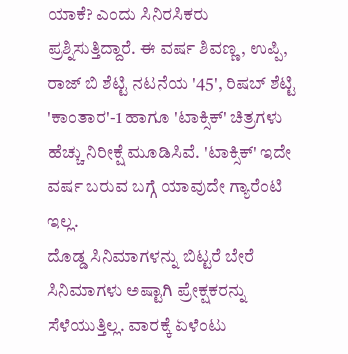ಯಾಕೆ? ಎಂದು ಸಿನಿರಸಿಕರು ಪ್ರಶ್ನಿಸುತ್ತಿದ್ದಾರೆ. ಈ ವರ್ಷ ಶಿವಣ್ಣ, ಉಪ್ಪಿ, ರಾಜ್ ಬಿ ಶೆಟ್ಟಿ ನಟನೆಯ '45', ರಿಷಬ್ ಶೆಟ್ಟಿ 'ಕಾಂತಾರ'-1 ಹಾಗೂ 'ಟಾಕ್ಸಿಕ್' ಚಿತ್ರಗಳು ಹೆಚ್ಚು ನಿರೀಕ್ಷೆ ಮೂಡಿಸಿವೆ. 'ಟಾಕ್ಸಿಕ್' ಇದೇ ವರ್ಷ ಬರುವ ಬಗ್ಗೆ ಯಾವುದೇ ಗ್ಯಾರೆಂಟಿ ಇಲ್ಲ.
ದೊಡ್ಡ ಸಿನಿಮಾಗಳನ್ನು ಬಿಟ್ಟರೆ ಬೇರೆ ಸಿನಿಮಾಗಳು ಅಷ್ಟಾಗಿ ಪ್ರೇಕ್ಷಕರನ್ನು ಸೆಳೆಯುತ್ತಿಲ್ಲ. ವಾರಕ್ಕೆ ಏಳೆಂಟು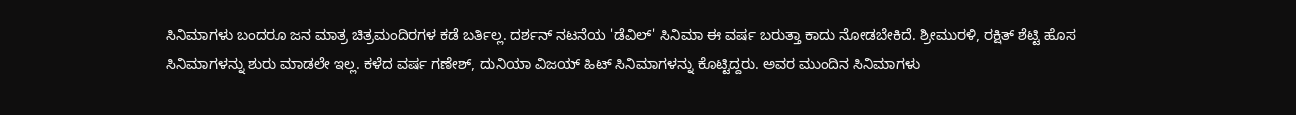ಸಿನಿಮಾಗಳು ಬಂದರೂ ಜನ ಮಾತ್ರ ಚಿತ್ರಮಂದಿರಗಳ ಕಡೆ ಬರ್ತಿಲ್ಲ. ದರ್ಶನ್ ನಟನೆಯ 'ಡೆವಿಲ್' ಸಿನಿಮಾ ಈ ವರ್ಷ ಬರುತ್ತಾ ಕಾದು ನೋಡಬೇಕಿದೆ. ಶ್ರೀಮುರಳಿ, ರಕ್ಷಿತ್ ಶೆಟ್ಟಿ ಹೊಸ ಸಿನಿಮಾಗಳನ್ನು ಶುರು ಮಾಡಲೇ ಇಲ್ಲ. ಕಳೆದ ವರ್ಷ ಗಣೇಶ್, ದುನಿಯಾ ವಿಜಯ್ ಹಿಟ್ ಸಿನಿಮಾಗಳನ್ನು ಕೊಟ್ಟಿದ್ದರು. ಅವರ ಮುಂದಿನ ಸಿನಿಮಾಗಳು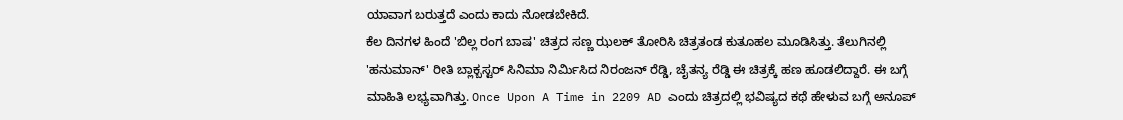ಯಾವಾಗ ಬರುತ್ತದೆ ಎಂದು ಕಾದು ನೋಡಬೇಕಿದೆ.
ಕೆಲ ದಿನಗಳ ಹಿಂದೆ 'ಬಿಲ್ಲ ರಂಗ ಬಾಷ' ಚಿತ್ರದ ಸಣ್ಣ ಝಲಕ್ ತೋರಿಸಿ ಚಿತ್ರತಂಡ ಕುತೂಹಲ ಮೂಡಿಸಿತ್ತು. ತೆಲುಗಿನಲ್ಲಿ 'ಹನುಮಾನ್' ರೀತಿ ಬ್ಲಾಕ್ಬಸ್ಟರ್ ಸಿನಿಮಾ ನಿರ್ಮಿಸಿದ ನಿರಂಜನ್ ರೆಡ್ಡಿ, ಚೈತನ್ಯ ರೆಡ್ಡಿ ಈ ಚಿತ್ರಕ್ಕೆ ಹಣ ಹೂಡಲಿದ್ದಾರೆ. ಈ ಬಗ್ಗೆ ಮಾಹಿತಿ ಲಭ್ಯವಾಗಿತ್ತು. Once Upon A Time in 2209 AD ಎಂದು ಚಿತ್ರದಲ್ಲಿ ಭವಿಷ್ಯದ ಕಥೆ ಹೇಳುವ ಬಗ್ಗೆ ಅನೂಪ್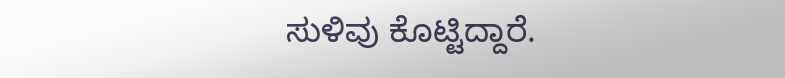ಸುಳಿವು ಕೊಟ್ಟಿದ್ದಾರೆ.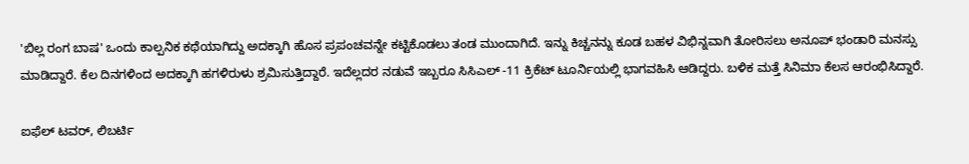'ಬಿಲ್ಲ ರಂಗ ಬಾಷ' ಒಂದು ಕಾಲ್ಪನಿಕ ಕಥೆಯಾಗಿದ್ದು ಅದಕ್ಕಾಗಿ ಹೊಸ ಪ್ರಪಂಚವನ್ನೇ ಕಟ್ಟಿಕೊಡಲು ತಂಡ ಮುಂದಾಗಿದೆ. ಇನ್ನು ಕಿಚ್ಚನನ್ನು ಕೂಡ ಬಹಳ ವಿಭಿನ್ನವಾಗಿ ತೋರಿಸಲು ಅನೂಪ್ ಭಂಡಾರಿ ಮನಸ್ಸು ಮಾಡಿದ್ದಾರೆ. ಕೆಲ ದಿನಗಳಿಂದ ಅದಕ್ಕಾಗಿ ಹಗಳಿರುಳು ಶ್ರಮಿಸುತ್ತಿದ್ದಾರೆ. ಇದೆಲ್ಲದರ ನಡುವೆ ಇಬ್ಬರೂ ಸಿಸಿಎಲ್ -11 ಕ್ರಿಕೆಟ್ ಟೂರ್ನಿಯಲ್ಲಿ ಭಾಗವಹಿಸಿ ಆಡಿದ್ದರು. ಬಳಿಕ ಮತ್ತೆ ಸಿನಿಮಾ ಕೆಲಸ ಆರಂಭಿಸಿದ್ದಾರೆ.

ಐಫೆಲ್ ಟವರ್, ಲಿಬರ್ಟಿ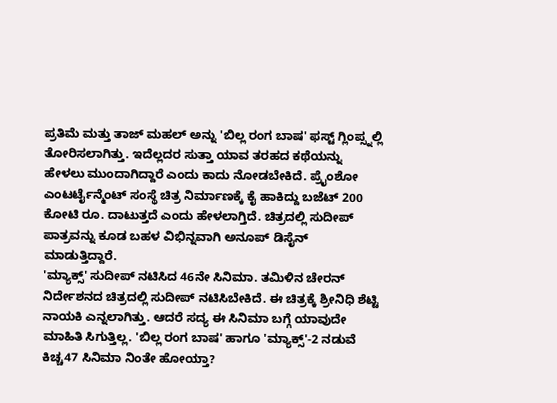ಪ್ರತಿಮೆ ಮತ್ತು ತಾಜ್ ಮಹಲ್ ಅನ್ನು 'ಬಿಲ್ಲ ರಂಗ ಬಾಷ' ಫಸ್ಟ್ ಗ್ಲಿಂಪ್ಸ್ನಲ್ಲಿ ತೋರಿಸಲಾಗಿತ್ತು. ಇದೆಲ್ಲದರ ಸುತ್ತಾ ಯಾವ ತರಹದ ಕಥೆಯನ್ನು ಹೇಳಲು ಮುಂದಾಗಿದ್ದಾರೆ ಎಂದು ಕಾದು ನೋಡಬೇಕಿದೆ. ಪ್ರೈಂಶೋ ಎಂಟರ್ಟೈನ್ಮೆಂಟ್ ಸಂಸ್ಥೆ ಚಿತ್ರ ನಿರ್ಮಾಣಕ್ಕೆ ಕೈ ಹಾಕಿದ್ದು ಬಜೆಟ್ 200 ಕೋಟಿ ರೂ. ದಾಟುತ್ತದೆ ಎಂದು ಹೇಳಲಾಗ್ತಿದೆ. ಚಿತ್ರದಲ್ಲಿ ಸುದೀಪ್ ಪಾತ್ರವನ್ನು ಕೂಡ ಬಹಳ ವಿಭಿನ್ನವಾಗಿ ಅನೂಪ್ ಡಿಸೈನ್ ಮಾಡುತ್ತಿದ್ದಾರೆ.
'ಮ್ಯಾಕ್ಸ್' ಸುದೀಪ್ ನಟಿಸಿದ 46ನೇ ಸಿನಿಮಾ. ತಮಿಳಿನ ಚೇರನ್ ನಿರ್ದೇಶನದ ಚಿತ್ರದಲ್ಲಿ ಸುದೀಪ್ ನಟಿಸಿಬೇಕಿದೆ. ಈ ಚಿತ್ರಕ್ಕೆ ಶ್ರೀನಿಧಿ ಶೆಟ್ಟಿ ನಾಯಕಿ ಎನ್ನಲಾಗಿತ್ತು. ಆದರೆ ಸದ್ಯ ಈ ಸಿನಿಮಾ ಬಗ್ಗೆ ಯಾವುದೇ ಮಾಹಿತಿ ಸಿಗುತ್ತಿಲ್ಲ. 'ಬಿಲ್ಲ ರಂಗ ಬಾಷ' ಹಾಗೂ 'ಮ್ಯಾಕ್ಸ್'-2 ನಡುವೆ ಕಿಚ್ಚ47 ಸಿನಿಮಾ ನಿಂತೇ ಹೋಯ್ತಾ?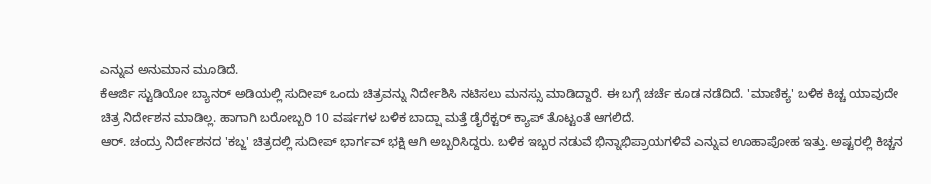ಎನ್ನುವ ಅನುಮಾನ ಮೂಡಿದೆ.
ಕೆಆರ್ಜಿ ಸ್ಟುಡಿಯೋ ಬ್ಯಾನರ್ ಅಡಿಯಲ್ಲಿ ಸುದೀಪ್ ಒಂದು ಚಿತ್ರವನ್ನು ನಿರ್ದೇಶಿಸಿ ನಟಿಸಲು ಮನಸ್ಸು ಮಾಡಿದ್ದಾರೆ. ಈ ಬಗ್ಗೆ ಚರ್ಚೆ ಕೂಡ ನಡೆದಿದೆ. 'ಮಾಣಿಕ್ಯ' ಬಳಿಕ ಕಿಚ್ಚ ಯಾವುದೇ ಚಿತ್ರ ನಿರ್ದೇಶನ ಮಾಡಿಲ್ಲ. ಹಾಗಾಗಿ ಬರೋಬ್ಬರಿ 10 ವರ್ಷಗಳ ಬಳಿಕ ಬಾದ್ಷಾ ಮತ್ತೆ ಡೈರೆಕ್ಟರ್ ಕ್ಯಾಪ್ ತೊಟ್ಟಂತೆ ಆಗಲಿದೆ.
ಆರ್. ಚಂದ್ರು ನಿರ್ದೇಶನದ 'ಕಬ್ಜ' ಚಿತ್ರದಲ್ಲಿ ಸುದೀಪ್ ಭಾರ್ಗವ್ ಭಕ್ಷಿ ಆಗಿ ಅಬ್ಬರಿಸಿದ್ದರು. ಬಳಿಕ ಇಬ್ಬರ ನಡುವೆ ಭಿನ್ನಾಭಿಪ್ರಾಯಗಳಿವೆ ಎನ್ನುವ ಊಹಾಪೋಹ ಇತ್ತು. ಅಷ್ಟರಲ್ಲಿ ಕಿಚ್ಚನ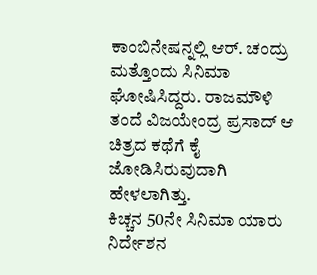ಕಾಂಬಿನೇಷನ್ನಲ್ಲಿ ಆರ್. ಚಂದ್ರು ಮತ್ತೊಂದು ಸಿನಿಮಾ ಘೋಷಿಸಿದ್ದರು. ರಾಜಮೌಳಿ ತಂದೆ ವಿಜಯೇಂದ್ರ ಪ್ರಸಾದ್ ಆ ಚಿತ್ರದ ಕಥೆಗೆ ಕೈ ಜೋಡಿಸಿರುವುದಾಗಿ ಹೇಳಲಾಗಿತ್ತು.
ಕಿಚ್ಚನ 50ನೇ ಸಿನಿಮಾ ಯಾರು ನಿರ್ದೇಶನ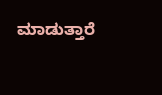ಮಾಡುತ್ತಾರೆ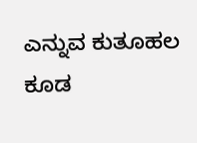ಎನ್ನುವ ಕುತೂಹಲ ಕೂಡ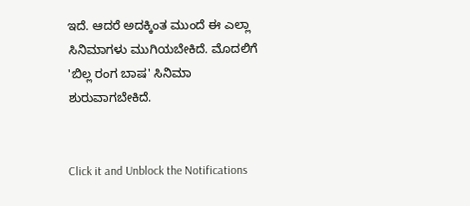ಇದೆ. ಆದರೆ ಅದಕ್ಕಿಂತ ಮುಂದೆ ಈ ಎಲ್ಲಾ ಸಿನಿಮಾಗಳು ಮುಗಿಯಬೇಕಿದೆ. ಮೊದಲಿಗೆ 'ಬಿಲ್ಲ ರಂಗ ಬಾಷ' ಸಿನಿಮಾ ಶುರುವಾಗಬೇಕಿದೆ.


Click it and Unblock the Notifications